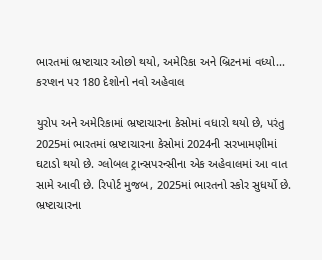ભારતમાં ભ્રષ્ટાચાર ઓછો થયો, અમેરિકા અને બ્રિટનમાં વધ્યો... કરપ્શન પર 180 દેશોનો નવો અહેવાલ

યુરોપ અને અમેરિકામાં ભ્રષ્ટાચારના કેસોમાં વધારો થયો છે, પરંતુ 2025માં ભારતમાં ભ્રષ્ટાચારના કેસોમાં 2024ની સરખામણીમાં ઘટાડો થયો છે. ગ્લોબલ ટ્રાન્સપરન્સીના એક અહેવાલમાં આ વાત સામે આવી છે. રિપોર્ટ મુજબ, 2025માં ભારતનો સ્કોર સુધર્યો છે. ભ્રષ્ટાચારના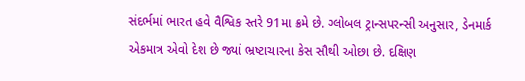સંદર્ભમાં ભારત હવે વૈશ્વિક સ્તરે 91મા ક્રમે છે. ગ્લોબલ ટ્રાન્સપરન્સી અનુસાર, ડેનમાર્ક એકમાત્ર એવો દેશ છે જ્યાં ભ્રષ્ટાચારના કેસ સૌથી ઓછા છે. દક્ષિણ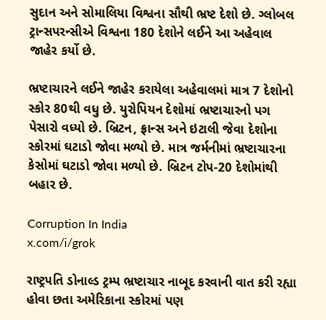સુદાન અને સોમાલિયા વિશ્વના સૌથી ભ્રષ્ટ દેશો છે. ગ્લોબલ ટ્રાન્સપરન્સીએ વિશ્વના 180 દેશોને લઈને આ અહેવાલ જાહેર કર્યો છે.

ભ્રષ્ટાચારને લઈને જાહેર કરાયેલા અહેવાલમાં માત્ર 7 દેશોનો સ્કોર 80થી વધુ છે. યુરોપિયન દેશોમાં ભ્રષ્ટાચારનો પગ પેસારો વધ્યો છે. બ્રિટન, ફ્રાન્સ અને ઇટાલી જેવા દેશોના સ્કોરમાં ઘટાડો જોવા મળ્યો છે. માત્ર જર્મનીમાં ભ્રષ્ટાચારના કેસોમાં ઘટાડો જોવા મળ્યો છે. બ્રિટન ટોપ-20 દેશોમાંથી બહાર છે.

Corruption In India
x.com/i/grok

રાષ્ટ્રપતિ ડોનાલ્ડ ટ્રમ્પ ભ્રષ્ટાચાર નાબૂદ કરવાની વાત કરી રહ્યા હોવા છતા અમેરિકાના સ્કોરમાં પણ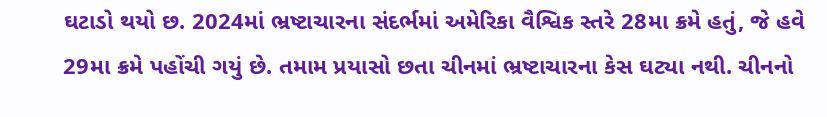ઘટાડો થયો છ. 2024માં ભ્રષ્ટાચારના સંદર્ભમાં અમેરિકા વૈશ્વિક સ્તરે 28મા ક્રમે હતું, જે હવે 29મા ક્રમે પહોંચી ગયું છે. તમામ પ્રયાસો છતા ચીનમાં ભ્રષ્ટાચારના કેસ ઘટ્યા નથી. ચીનનો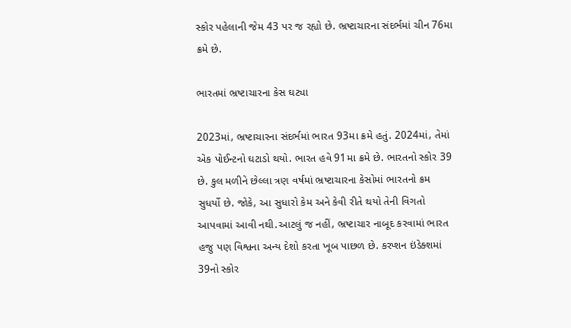સ્કોર પહેલાની જેમ 43 પર જ રહ્યો છે. ભ્રષ્ટાચારના સંદર્ભમાં ચીન 76મા ક્રમે છે.

ભારતમાં ભ્રષ્ટાચારના કેસ ઘટ્યા

2023માં, ભ્રષ્ટાચારના સંદર્ભમાં ભારત 93મા ક્રમે હતું. 2024માં, તેમાં એક પોઈન્ટનો ઘટાડો થયો. ભારત હવે 91મા ક્રમે છે. ભારતનો સ્કોર 39 છે. કુલ મળીને છેલ્લા ત્રણ વર્ષમાં ભ્રષ્ટાચારના કેસોમાં ભારતનો ક્રમ સુધર્યો છે. જોકે, આ સુધારો કેમ અને કેવી રીતે થયો તેની વિગતો આપવામાં આવી નથી.આટલું જ નહીં, ભ્રષ્ટાચાર નાબૂદ કરવામાં ભારત હજુ પણ વિશ્વના અન્ય દેશો કરતા ખૂબ પાછળ છે. કરપ્શન ઇંડેક્શમાં 39નો સ્કોર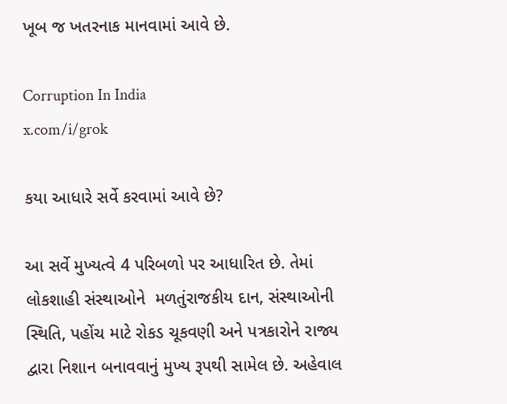ખૂબ જ ખતરનાક માનવામાં આવે છે.

Corruption In India
x.com/i/grok

કયા આધારે સર્વે કરવામાં આવે છે?

આ સર્વે મુખ્યત્વે 4 પરિબળો પર આધારિત છે. તેમાં લોકશાહી સંસ્થાઓને  મળતુંરાજકીય દાન, સંસ્થાઓની સ્થિતિ, પહોંચ માટે રોકડ ચૂકવણી અને પત્રકારોને રાજ્ય દ્વારા નિશાન બનાવવાનું મુખ્ય રૂપથી સામેલ છે. અહેવાલ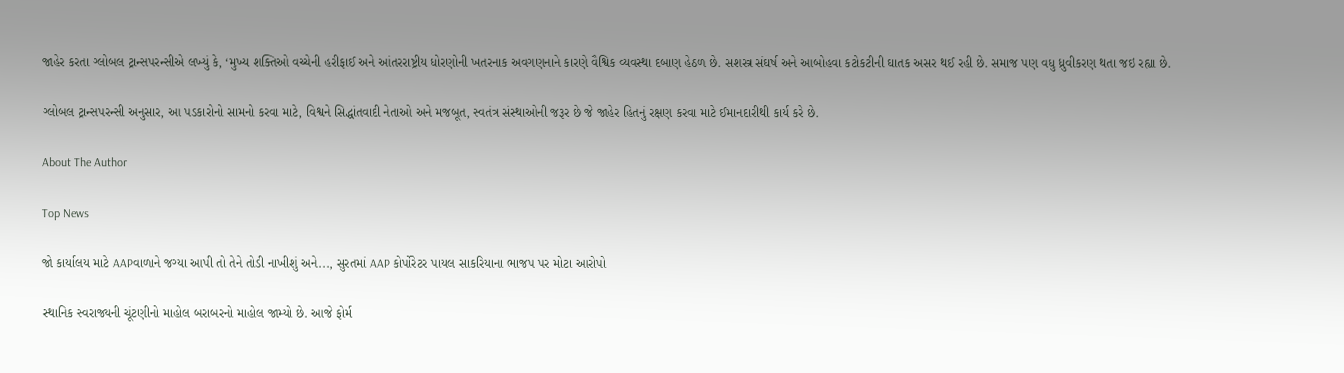જાહેર કરતા ગ્લોબલ ટ્રાન્સપરન્સીએ લખ્યું કે, ‘મુખ્ય શક્તિઓ વચ્ચેની હરીફાઈ અને આંતરરાષ્ટ્રીય ધોરણોની ખતરનાક અવગણનાને કારણે વૈશ્વિક વ્યવસ્થા દબાણ હેઠળ છે. સશસ્ત્ર સંઘર્ષ અને આબોહવા કટોકટીની ઘાતક અસર થઈ રહી છે. સમાજ પણ વધુ ધ્રુવીકરણ થતા જઇ રહ્યા છે.

ગ્લોબલ ટ્રાન્સપરન્સી અનુસાર, આ પડકારોનો સામનો કરવા માટે, વિશ્વને સિદ્ધાંતવાદી નેતાઓ અને મજબૂત, સ્વતંત્ર સંસ્થાઓની જરૂર છે જે જાહેર હિતનું રક્ષણ કરવા માટે ઈમાનદારીથી કાર્ય કરે છે.

About The Author

Top News

જો કાર્યાલય માટે AAPવાળાને જગ્યા આપી તો તેને તોડી નાખીશું અને..., સુરતમાં AAP કોર્પોરેટર પાયલ સાકરિયાના ભાજપ પર મોટા આરોપો

સ્થાનિક સ્વરાજ્યની ચૂંટણીનો માહોલ બરાબરનો માહોલ જામ્યો છે. આજે ફોર્મ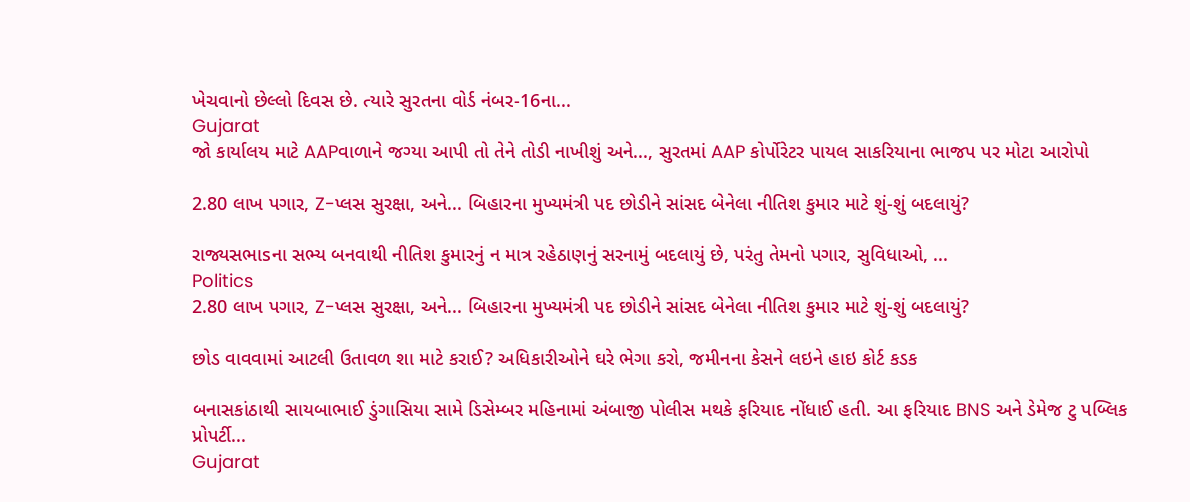ખેચવાનો છેલ્લો દિવસ છે. ત્યારે સુરતના વોર્ડ નંબર-16ના...
Gujarat
જો કાર્યાલય માટે AAPવાળાને જગ્યા આપી તો તેને તોડી નાખીશું અને..., સુરતમાં AAP કોર્પોરેટર પાયલ સાકરિયાના ભાજપ પર મોટા આરોપો

2.80 લાખ પગાર, Z-પ્લસ સુરક્ષા, અને... બિહારના મુખ્યમંત્રી પદ છોડીને સાંસદ બેનેલા નીતિશ કુમાર માટે શું-શું બદલાયું?

રાજ્યસભાsના સભ્ય બનવાથી નીતિશ કુમારનું ન માત્ર રહેઠાણનું સરનામું બદલાયું છે, પરંતુ તેમનો પગાર, સુવિધાઓ, ...
Politics
2.80 લાખ પગાર, Z-પ્લસ સુરક્ષા, અને... બિહારના મુખ્યમંત્રી પદ છોડીને સાંસદ બેનેલા નીતિશ કુમાર માટે શું-શું બદલાયું?

છોડ વાવવામાં આટલી ઉતાવળ શા માટે કરાઈ? અધિકારીઓને ઘરે ભેગા કરો, જમીનના કેસને લઇને હાઇ કોર્ટ કડક

બનાસકાંઠાથી સાયબાભાઈ ડુંગાસિયા સામે ડિસેમ્બર મહિનામાં અંબાજી પોલીસ મથકે ફરિયાદ નોંધાઈ હતી. આ ફરિયાદ BNS અને ડેમેજ ટુ પબ્લિક પ્રોપર્ટી...
Gujarat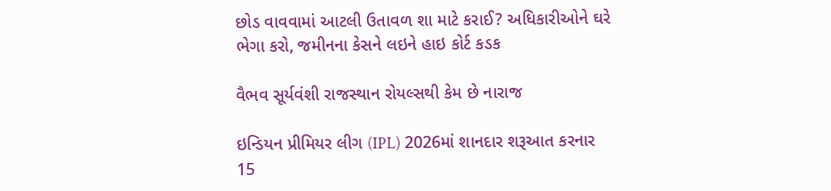છોડ વાવવામાં આટલી ઉતાવળ શા માટે કરાઈ? અધિકારીઓને ઘરે ભેગા કરો, જમીનના કેસને લઇને હાઇ કોર્ટ કડક

વૈભવ સૂર્યવંશી રાજસ્થાન રોયલ્સથી કેમ છે નારાજ

ઇન્ડિયન પ્રીમિયર લીગ (IPL) 2026માં શાનદાર શરૂઆત કરનાર 15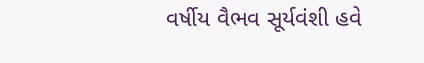વર્ષીય વૈભવ સૂર્યવંશી હવે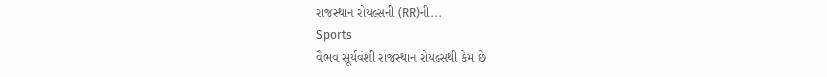રાજસ્થાન રોયલ્સની (RR)ની...
Sports
વૈભવ સૂર્યવંશી રાજસ્થાન રોયલ્સથી કેમ છે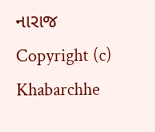નારાજ
Copyright (c) Khabarchhe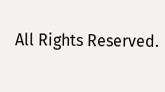All Rights Reserved.